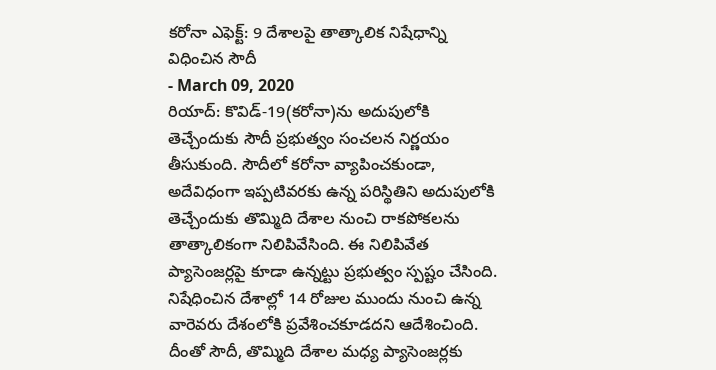కరోనా ఎఫెక్ట్: 9 దేశాలపై తాత్కాలిక నిషేధాన్ని విధించిన సౌదీ
- March 09, 2020
రియాద్: కొవిడ్-19(కరోనా)ను అదుపులోకి తెచ్చేందుకు సౌదీ ప్రభుత్వం సంచలన నిర్ణయం తీసుకుంది. సౌదీలో కరోనా వ్యాపించకుండా, అదేవిధంగా ఇప్పటివరకు ఉన్న పరిస్థితిని అదుపులోకి తెచ్చేందుకు తొమ్మిది దేశాల నుంచి రాకపోకలను తాత్కాలికంగా నిలిపివేసింది. ఈ నిలిపివేత ప్యాసెంజర్లపై కూడా ఉన్నట్టు ప్రభుత్వం స్పష్టం చేసింది. నిషేధించిన దేశాల్లో 14 రోజుల ముందు నుంచి ఉన్న వారెవరు దేశంలోకి ప్రవేశించకూడదని ఆదేశించింది. దీంతో సౌదీ, తొమ్మిది దేశాల మధ్య ప్యాసెంజర్లకు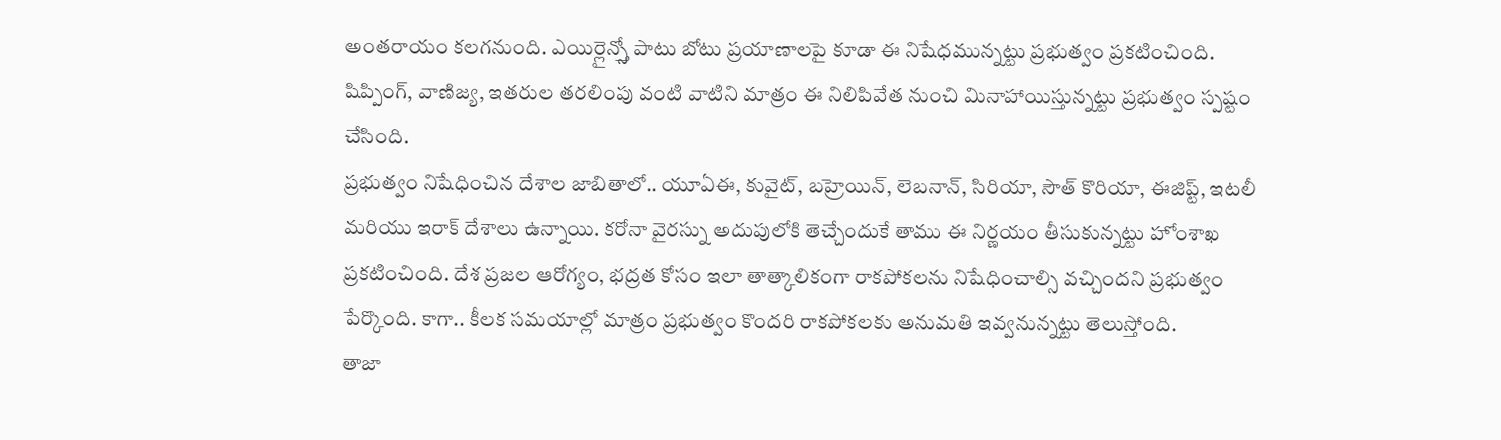అంతరాయం కలగనుంది. ఎయిర్లైన్స్తో పాటు బోటు ప్రయాణాలపై కూడా ఈ నిషేధమున్నట్టు ప్రభుత్వం ప్రకటించింది. షిప్పింగ్, వాణిజ్య, ఇతరుల తరలింపు వంటి వాటిని మాత్రం ఈ నిలిపివేత నుంచి మినాహాయిస్తున్నట్టు ప్రభుత్వం స్పష్టం చేసింది.
ప్రభుత్వం నిషేధించిన దేశాల జాబితాలో.. యూఏఈ, కువైట్, బహ్రెయిన్, లెబనాన్, సిరియా, సౌత్ కొరియా, ఈజిప్ట్, ఇటలీ మరియు ఇరాక్ దేశాలు ఉన్నాయి. కరోనా వైరస్ను అదుపులోకి తెచ్చేందుకే తాము ఈ నిర్ణయం తీసుకున్నట్టు హోంశాఖ ప్రకటించింది. దేశ ప్రజల ఆరోగ్యం, భద్రత కోసం ఇలా తాత్కాలికంగా రాకపోకలను నిషేధించాల్సి వచ్చిందని ప్రభుత్వం పేర్కొంది. కాగా.. కీలక సమయాల్లో మాత్రం ప్రభుత్వం కొందరి రాకపోకలకు అనుమతి ఇవ్వనున్నట్టు తెలుస్తోంది.
తాజా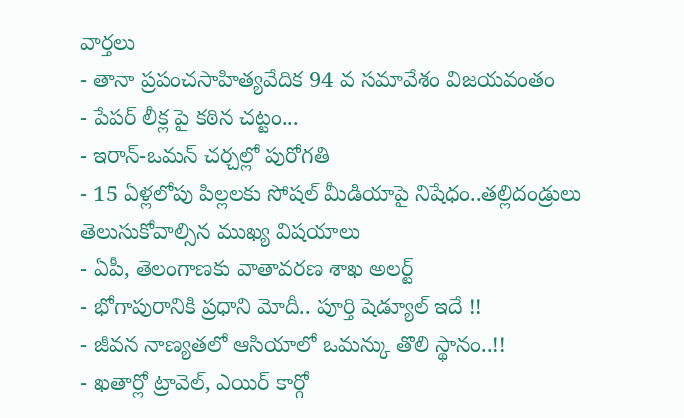వార్తలు
- తానా ప్రపంచసాహిత్యవేదిక 94 వ సమావేశం విజయవంతం
- పేపర్ లీక్ల పై కఠిన చట్టం...
- ఇరాన్-ఒమన్ చర్చల్లో పురోగతి
- 15 ఏళ్లలోపు పిల్లలకు సోషల్ మీడియాపై నిషేధం..తల్లిదండ్రులు తెలుసుకోవాల్సిన ముఖ్య విషయాలు
- ఏపీ, తెలంగాణకు వాతావరణ శాఖ అలర్ట్
- భోగాపురానికి ప్రధాని మోదీ.. పూర్తి షెడ్యూల్ ఇదే !!
- జీవన నాణ్యతలో ఆసియాలో ఒమన్కు తొలి స్థానం..!!
- ఖతార్లో ట్రావెల్, ఎయిర్ కార్గో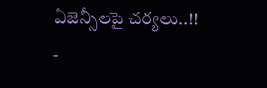ఏజెన్సీలపై చర్యలు..!!
-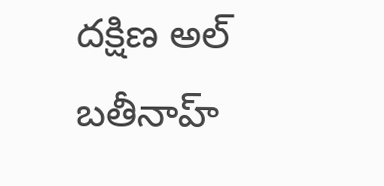దక్షిణ అల్ బతీనాహ్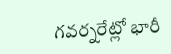గవర్నరేట్లో భారీ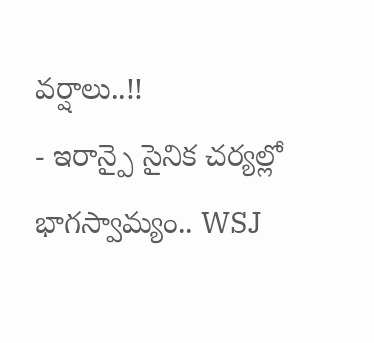వర్షాలు..!!
- ఇరాన్పై సైనిక చర్యల్లో భాగస్వామ్యం.. WSJ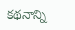కథనాన్ని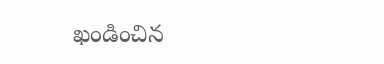ఖండించిన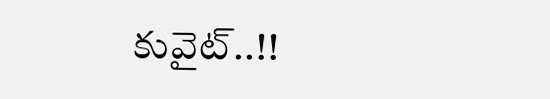కువైట్..!!